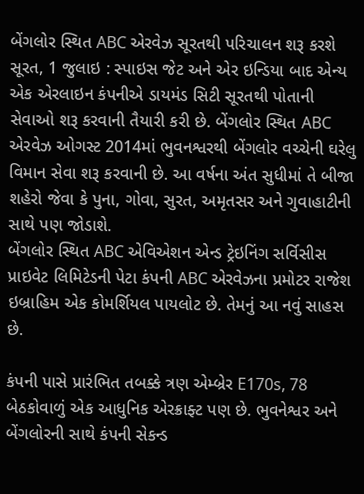બેંગલોર સ્થિત ABC એરવેઝ સૂરતથી પરિચાલન શરૂ કરશે
સૂરત, 1 જુલાઇ : સ્પાઇસ જેટ અને એર ઇન્ડિયા બાદ એન્ય એક એરલાઇન કંપનીએ ડાયમંડ સિટી સૂરતથી પોતાની સેવાઓ શરૂ કરવાની તૈયારી કરી છે. બેંગલોર સ્થિત ABC એરવેઝ ઓગસ્ટ 2014માં ભુવનશ્વરથી બેંગલોર વચ્ચેની ઘરેલુ વિમાન સેવા શરૂ કરવાની છે. આ વર્ષના અંત સુધીમાં તે બીજા શહેરો જેવા કે પુના, ગોવા, સુરત, અમૃતસર અને ગુવાહાટીની સાથે પણ જોડાશે.
બેંગલોર સ્થિત ABC એવિએશન એન્ડ ટ્રેઇનિંગ સર્વિસીસ પ્રાઇવેટ લિમિટેડની પેટા કંપની ABC એરવેઝના પ્રમોટર રાજેશ ઇબ્રાહિમ એક કોમર્શિયલ પાયલોટ છે. તેમનું આ નવું સાહસ છે.

કંપની પાસે પ્રારંભિત તબક્કે ત્રણ એમ્બ્રેર E170s, 78 બેઠકોવાળું એક આધુનિક એરક્રાફ્ટ પણ છે. ભુવનેશ્વર અને બેંગલોરની સાથે કંપની સેકન્ડ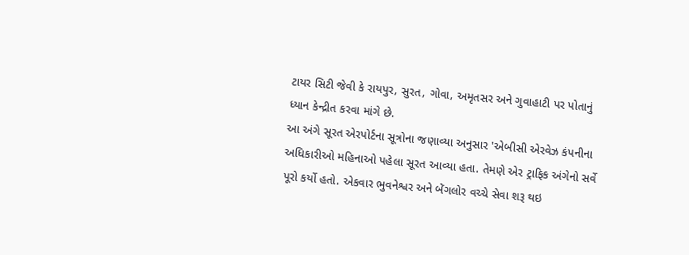ટાયર સિટી જેવી કે રાયપુર, સુરત, ગોવા, અમૃતસર અને ગુવાહાટી પર પોતાનું ધ્યાન કેન્દ્રીત કરવા માંગે છે.
આ અંગે સૂરત એરપોર્ટના સૂત્રોના જણાવ્યા અનુસાર 'એબીસી એરવેઝ કંપનીના અધિકારીઓ મહિનાઓ પહેલા સૂરત આવ્યા હતા. તેમણે એર ટ્રાફિક અંગેનો સર્વે પૂરો કર્યો હતો. એકવાર ભુવનેશ્વર અને બેંગલોર વચ્ચે સેવા શરૂ થઇ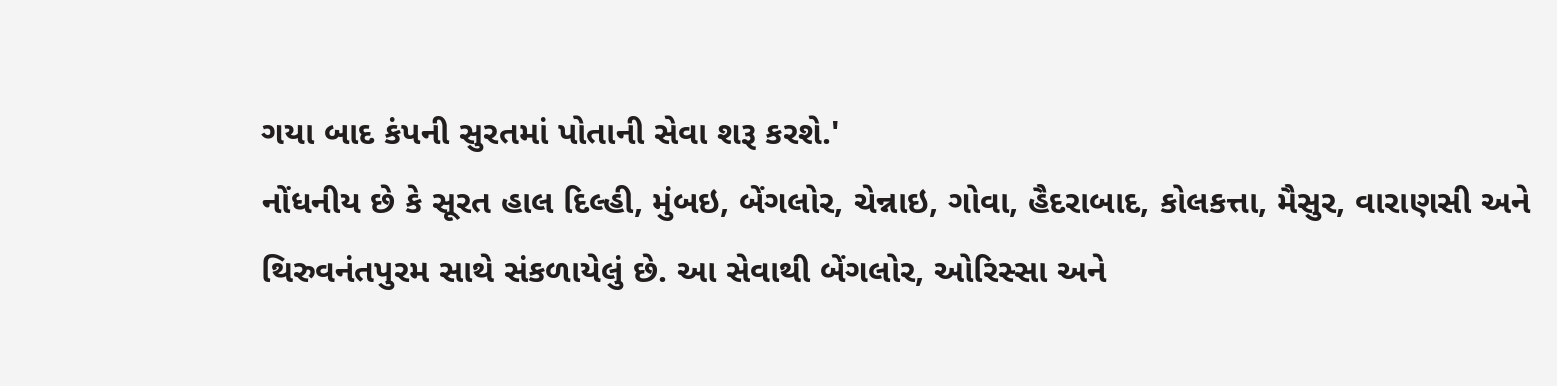ગયા બાદ કંપની સુરતમાં પોતાની સેવા શરૂ કરશે.'
નોંધનીય છે કે સૂરત હાલ દિલ્હી, મુંબઇ, બેંગલોર, ચેન્નાઇ, ગોવા, હૈદરાબાદ, કોલકત્તા, મૈસુર, વારાણસી અને થિરુવનંતપુરમ સાથે સંકળાયેલું છે. આ સેવાથી બેંગલોર, ઓરિસ્સા અને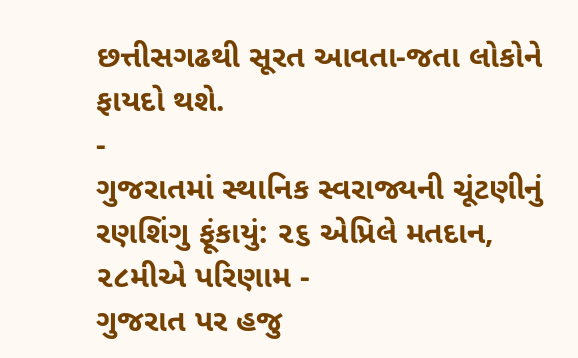છત્તીસગઢથી સૂરત આવતા-જતા લોકોને ફાયદો થશે.
-
ગુજરાતમાં સ્થાનિક સ્વરાજ્યની ચૂંટણીનું રણશિંગુ ફૂંકાયું: ૨૬ એપ્રિલે મતદાન, ૨૮મીએ પરિણામ -
ગુજરાત પર હજુ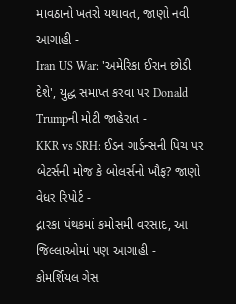માવઠાનો ખતરો યથાવત, જાણો નવી આગાહી -
Iran US War: 'અમેરિકા ઈરાન છોડી દેશે', યુદ્ધ સમાપ્ત કરવા પર Donald Trumpની મોટી જાહેરાત -
KKR vs SRH: ઈડન ગાર્ડન્સની પિચ પર બેટર્સની મોજ કે બોલર્સનો ખૌફ? જાણો વેધર રિપોર્ટ -
દ્નારકા પંથકમાં કમોસમી વરસાદ, આ જિલ્લાઓમાં પણ આગાહી -
કોમર્શિયલ ગેસ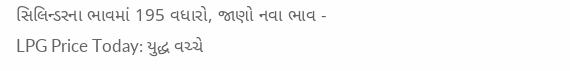સિલિન્ડરના ભાવમાં 195 વધારો, જાણો નવા ભાવ -
LPG Price Today: યુદ્ધ વચ્ચે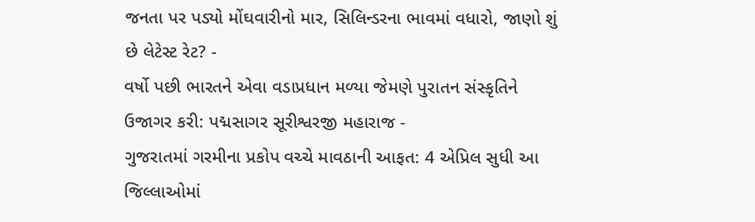જનતા પર પડ્યો મોંઘવારીનો માર, સિલિન્ડરના ભાવમાં વધારો, જાણો શું છે લેટેસ્ટ રેટ? -
વર્ષો પછી ભારતને એવા વડાપ્રધાન મળ્યા જેમણે પુરાતન સંસ્કૃતિને ઉજાગર કરી: પદ્મસાગર સૂરીશ્વરજી મહારાજ -
ગુજરાતમાં ગરમીના પ્રકોપ વચ્ચે માવઠાની આફત: 4 એપ્રિલ સુધી આ જિલ્લાઓમાં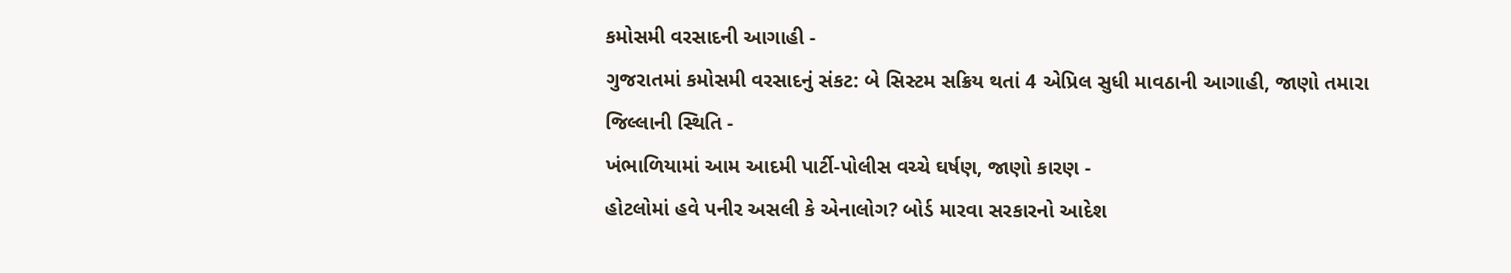કમોસમી વરસાદની આગાહી -
ગુજરાતમાં કમોસમી વરસાદનું સંકટ: બે સિસ્ટમ સક્રિય થતાં 4 એપ્રિલ સુધી માવઠાની આગાહી, જાણો તમારા જિલ્લાની સ્થિતિ -
ખંભાળિયામાં આમ આદમી પાર્ટી-પોલીસ વચ્ચે ઘર્ષણ, જાણો કારણ -
હોટલોમાં હવે પનીર અસલી કે એનાલોગ? બોર્ડ મારવા સરકારનો આદેશ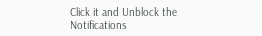Click it and Unblock the Notifications